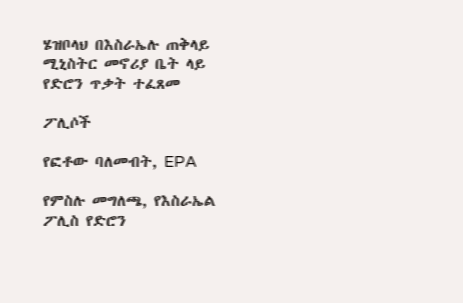ሄዝቦላህ በእስራኤሉ ጠቅላይ ሚኒስትር መኖሪያ ቤት ላይ የድሮን ጥቃት ተፈጸመ

ፖሊሶች

የፎቶው ባለመብት, EPA

የምስሉ መግለጫ, የእስራኤል ፖሊስ የድሮን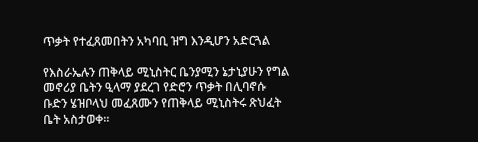ጥቃት የተፈጸመበትን አካባቢ ዝግ እንዲሆን አድርጓል

የእስራኤሉን ጠቅላይ ሚኒስትር ቤንያሚን ኔታኒያሁን የግል መኖሪያ ቤትን ዒላማ ያደረገ የድሮን ጥቃት በሊባኖሱ ቡድን ሄዝቦላህ መፈጸሙን የጠቅላይ ሚኒስትሩ ጽህፈት ቤት አስታወቀ።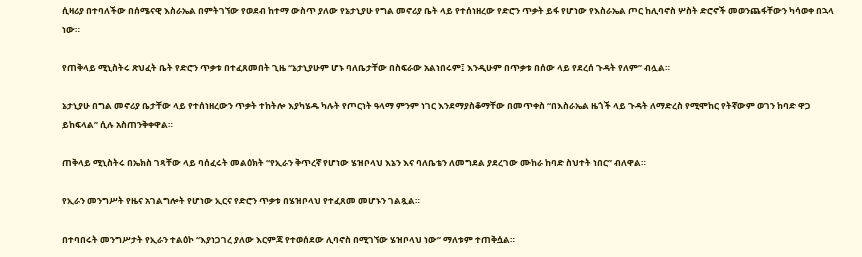ሲዛሪያ በተባለችው በሰሜናዊ እስራኤል በምትገኘው የወደብ ከተማ ውስጥ ያለው የኔታኒያሁ የግል መኖሪያ ቤት ላይ የተሰነዘረው የድሮን ጥቃት ይፋ የሆነው የእስራኤል ጦር ከሊባኖስ ሦስት ድሮኖች መወንጨፋቸውን ካሳወቀ በኋላ ነው።

የጠቅላይ ሚኒስትሩ ጽህፈት ቤት የድሮን ጥቃቱ በተፈጸመበት ጊዜ “ኔታኒያሁም ሆኑ ባለቤታቸው በስፍራው አልነበሩም፤ እንዲሁም በጥቃቱ በሰው ላይ የደረሰ ጉዳት የለም” ብሏል።

ኔታኒያሁ በግል መኖሪያ ቤታቸው ላይ የተሰነዘረውን ጥቃት ተከትሎ እያካሄዱ ካሉት የጦርነት ዓላማ ምንም ነገር እንደማያስቆማቸው በመጥቀስ “በእስራኤል ዜጎች ላይ ጉዳት ለማድረስ የሚሞከር የትኛውም ወገን ከባድ ዋጋ ይከፍላል” ሲሉ አስጠንቅቀዋል።

ጠቅላይ ሚኒስትሩ በኤክስ ገጻቸው ላይ ባሰፈሩት መልዕክት “የኢራን ቅጥረኛ የሆነው ሄዝቦላህ እኔን እና ባለቤቴን ለመግደል ያደረገው ሙከራ ከባድ ስህተት ነበር” ብለዋል።

የኢራን መንግሥት የዜና አገልግሎት የሆነው ኢርና የድሮን ጥቃቱ በሄዝቦላህ የተፈጸመ መሆኑን ገልጿል።

በተባበሩት መንግሥታት የኢራን ተልዕኮ “እያነጋገረ ያለው እርምጃ የተወሰደው ሊባኖስ በሚገኘው ሄዝቦላህ ነው” ማለቱም ተጠቅሷል።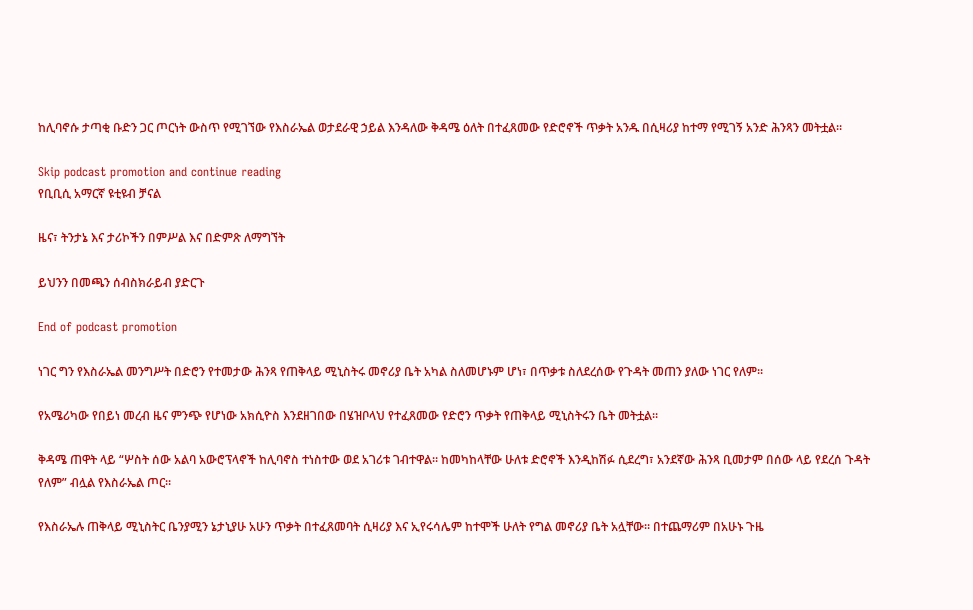ከሊባኖሱ ታጣቂ ቡድን ጋር ጦርነት ውስጥ የሚገኘው የእስራኤል ወታደራዊ ኃይል እንዳለው ቅዳሜ ዕለት በተፈጸመው የድሮኖች ጥቃት አንዱ በሲዛሪያ ከተማ የሚገኝ አንድ ሕንጻን መትቷል።

Skip podcast promotion and continue reading
የቢቢሲ አማርኛ ዩቲዩብ ቻናል

ዜና፣ ትንታኔ እና ታሪኮችን በምሥል እና በድምጽ ለማግኘት

ይህንን በመጫን ሰብስክራይብ ያድርጉ

End of podcast promotion

ነገር ግን የእስራኤል መንግሥት በድሮን የተመታው ሕንጻ የጠቅላይ ሚኒስትሩ መኖሪያ ቤት አካል ስለመሆኑም ሆነ፣ በጥቃቱ ስለደረሰው የጉዳት መጠን ያለው ነገር የለም።

የአሜሪካው የበይነ መረብ ዜና ምንጭ የሆነው አክሲዮስ እንደዘገበው በሄዝቦላህ የተፈጸመው የድሮን ጥቃት የጠቅላይ ሚኒስትሩን ቤት መትቷል።

ቅዳሜ ጠዋት ላይ “ሦስት ሰው አልባ አውሮፕላኖች ከሊባኖስ ተነስተው ወደ አገሪቱ ገብተዋል። ከመካከላቸው ሁለቱ ድሮኖች እንዲከሽፉ ሲደረግ፣ አንደኛው ሕንጻ ቢመታም በሰው ላይ የደረሰ ጉዳት የለም” ብሏል የእስራኤል ጦር።

የእስራኤሉ ጠቅላይ ሚኒስትር ቤንያሚን ኔታኒያሁ አሁን ጥቃት በተፈጸመባት ሲዛሪያ እና ኢየሩሳሌም ከተሞች ሁለት የግል መኖሪያ ቤት አሏቸው። በተጨማሪም በአሁኑ ጉዜ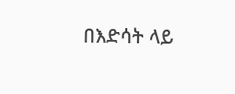በእድሳት ላይ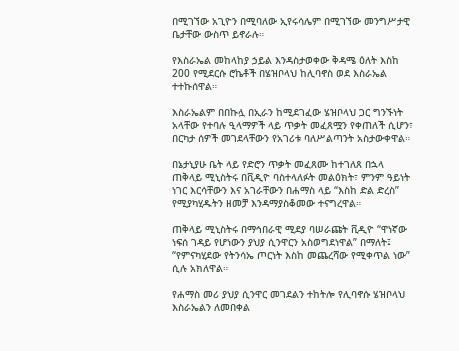በሚገኘው አጊዮን በሚባለው ኢየሩሳሌም በሚገኘው መንግሥታዊ ቤታቸው ውስጥ ይኖራሉ።

የእስራኤል መከላከያ ኃይል እንዳስታወቀው ቅዳሜ ዕለት እስከ 200 የሚደርሱ ሮኬቶች በሄዝቦላህ ከሊባኖስ ወደ እስራኤል ተተኩሰዋል።

እስራኤልም በበኩሏ በኢራን ከሚደገፈው ሄዝቦላህ ጋር ግንኙነት አላቸው የተባሉ ዒላማዎች ላይ ጥቃት መፈጸሟን የቀጠለች ሲሆን፣ በርካታ ሰዎች መገደላቸውን የአገሪቱ ባለሥልጣንት አስታውቀዋል።

በኔታኒያሁ ቤት ላይ የድሮን ጥቃት መፈጸሙ ከተገለጸ በኋላ ጠቅላይ ሚኒስትሩ በቪዲዮ ባስተላለፉት መልዕክት፣ ምንም ዓይነት ነገር እርሳቸውን እና አገራቸውን በሐማስ ላይ “እስከ ድል ድረስ” የሚያካሂዱትን ዘመቻ እንዳማያስቆመው ተናግረዋል።

ጠቅላይ ሚኒስትሩ በማኅበራዊ ሚደያ ባሠራጩት ቪዲዮ “ዋነኛው ነፍሰ ገዳይ የሆነውን ያህያ ሲንዋርን አስወግደነዋል” በማለት፤ “የምናካሂደው የትንሳኤ ጦርነት እስከ መጨረሻው የሚቀጥል ነው” ሲሉ አክለዋል።

የሐማስ መሪ ያህያ ሲንዋር መገደልን ተከትሎ የሊባኖሱ ሄዝቦላህ እስራኤልን ለመበቀል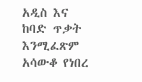አዲስ እና ከባድ ጥቃት እንሚፈጽም አሳውቆ የነበረ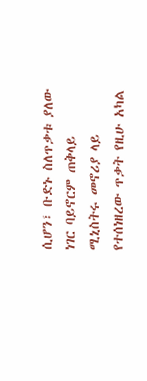ሲሆን፣ ቡድኑ ስለጥቃቱ ያለው ነገር ባይኖርም ጠቅላይ ሚኒስትሩ መኖሪያ ላይ የተሰነዘረው ጥቃት የዚሁ አካል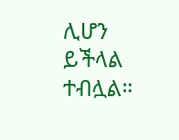ሊሆን ይችላል ተብሏል።